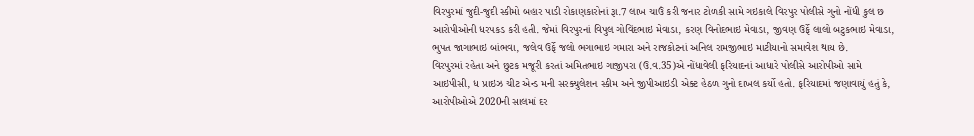વિરપુરમાં જુદી-જુદી સ્કીમો બહાર પાડી રોકાણકારોનાં રૂા.7 લાખ ચાઉં કરી જનાર ટોળકી સામે ગઇકાલે વિરપુર પોલીસે ગુનો નોંધી કુલ છ આરોપીઓની ધરપકડ કરી હતી. જેમાં વિરપુરનાં વિપુલ ગોવિંદભાઇ મેવાડા, કરણ વિનોદભાઇ મેવાડા, જીવણ ઉર્ફે લાલો બટુકભાઇ મેવાડા, ભુપત જાગાભાઇ બાંભવા, જલેવ ઉર્ફે જલો ભગાભાઇ ગમારા અને રાજકોટનાં અનિલ રામજીભાઇ માટીયાનો સમાવેશ થાય છે.
વિરપુરમાં રહેતા અને છુટક મજૂરી કરતાં અમિતભાઇ ગાજીપરા (ઉ.વ.35)એ નોંધાવેલી ફરિયાદનાં આધારે પોલીસે આરોપીઓ સામે આઇપીસી, ધ પ્રાઇઝ ચીટ એન્ડ મની સરક્યુલેશન સ્કીમ અને જીપીઆઇડી એક્ટ હેઠળ ગુનો દાખલ કર્યો હતો. ફરિયાદમાં જણાવાયું હતું કે, આરોપીઓએ 2020ની સાલમાં દર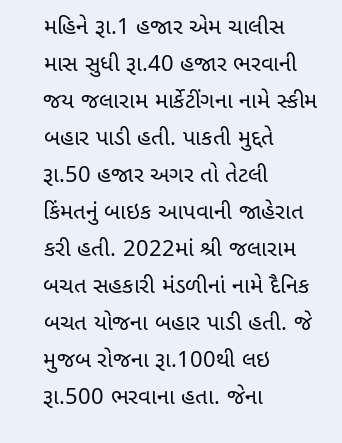મહિને રૂા.1 હજાર એમ ચાલીસ માસ સુધી રૂા.40 હજાર ભરવાની જય જલારામ માર્કેટીંગના નામે સ્કીમ બહાર પાડી હતી. પાકતી મુદ્દતે રૂા.50 હજાર અગર તો તેટલી કિંમતનું બાઇક આપવાની જાહેરાત કરી હતી. 2022માં શ્રી જલારામ બચત સહકારી મંડળીનાં નામે દૈનિક બચત યોજના બહાર પાડી હતી. જે મુજબ રોજના રૂા.100થી લઇ રૂા.500 ભરવાના હતા. જેના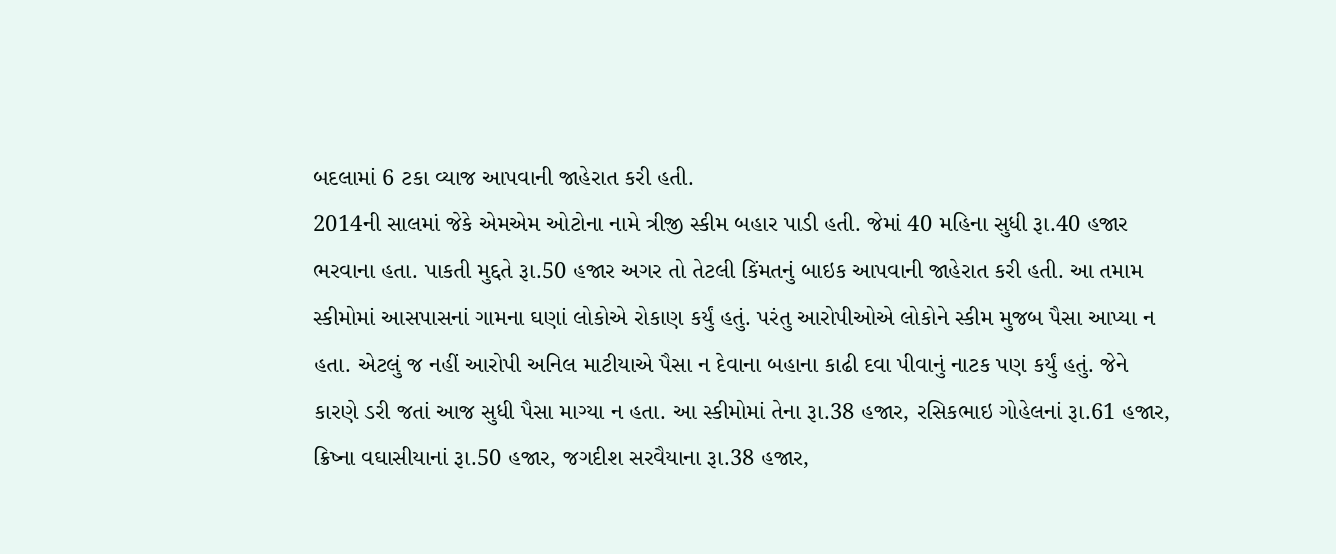બદલામાં 6 ટકા વ્યાજ આપવાની જાહેરાત કરી હતી.
2014ની સાલમાં જેકે એમએમ ઓટોના નામે ત્રીજી સ્કીમ બહાર પાડી હતી. જેમાં 40 મહિના સુધી રૂા.40 હજાર ભરવાના હતા. પાકતી મુદ્દતે રૂા.50 હજાર અગર તો તેટલી કિંમતનું બાઇક આપવાની જાહેરાત કરી હતી. આ તમામ સ્કીમોમાં આસપાસનાં ગામના ઘણાં લોકોએ રોકાણ કર્યું હતું. પરંતુ આરોપીઓએ લોકોને સ્કીમ મુજબ પૈસા આપ્યા ન હતા. એટલું જ નહીં આરોપી અનિલ માટીયાએ પૈસા ન દેવાના બહાના કાઢી દવા પીવાનું નાટક પણ કર્યું હતું. જેને કારણે ડરી જતાં આજ સુધી પૈસા માગ્યા ન હતા. આ સ્કીમોમાં તેના રૂા.38 હજાર, રસિકભાઇ ગોહેલનાં રૂા.61 હજાર, ક્રિષ્ના વઘાસીયાનાં રૂા.50 હજાર, જગદીશ સરવૈયાના રૂા.38 હજાર,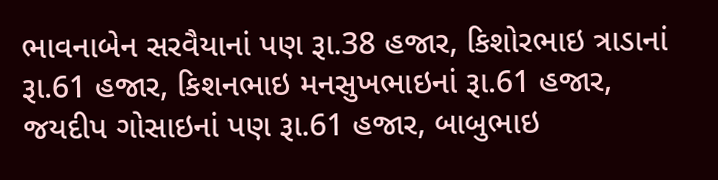ભાવનાબેન સરવૈયાનાં પણ રૂા.38 હજાર, કિશોરભાઇ ત્રાડાનાં રૂા.61 હજાર, કિશનભાઇ મનસુખભાઇનાં રૂા.61 હજાર, જયદીપ ગોસાઇનાં પણ રૂા.61 હજાર, બાબુભાઇ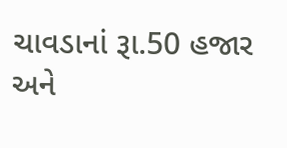ચાવડાનાં રૂા.50 હજાર અને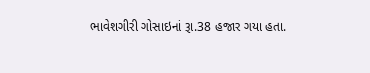ભાવેશગીરી ગોસાઇનાં રૂા.38 હજાર ગયા હતા.